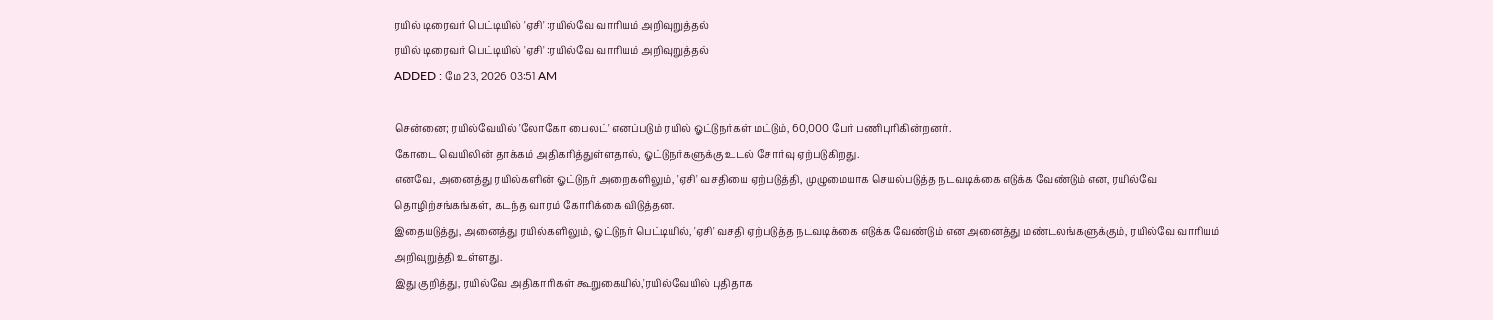ரயில் டிரைவர் பெட்டியில் 'ஏசி' :ரயில்வே வாரியம் அறிவுறுத்தல்
ரயில் டிரைவர் பெட்டியில் 'ஏசி' :ரயில்வே வாரியம் அறிவுறுத்தல்
ADDED : மே 23, 2026 03:51 AM

சென்னை; ரயில்வேயில் 'லோகோ பைலட்' எனப்படும் ரயில் ஓட்டுநர்கள் மட்டும், 60,000 பேர் பணிபுரிகின்றனர்.
கோடை வெயிலின் தாக்கம் அதிகரித்துள்ளதால், ஓட்டுநர்களுக்கு உடல் சோர்வு ஏற்படுகிறது.
எனவே, அனைத்து ரயில்களின் ஓட்டுநர் அறைகளிலும், 'ஏசி' வசதியை ஏற்படுத்தி, முழுமையாக செயல்படுத்த நடவடிக்கை எடுக்க வேண்டும் என, ரயில்வே தொழிற்சங்கங்கள், கடந்த வாரம் கோரிக்கை விடுத்தன.
இதையடுத்து, அனைத்து ரயில்களிலும், ஓட்டுநர் பெட்டியில், 'ஏசி' வசதி ஏற்படுத்த நடவடிக்கை எடுக்க வேண்டும் என அனைத்து மண்டலங்களுக்கும், ரயில்வே வாரியம் அறிவுறுத்தி உள்ளது.
இது குறித்து, ரயில்வே அதிகாரிகள் கூறுகையில்,'ரயில்வேயில் புதிதாக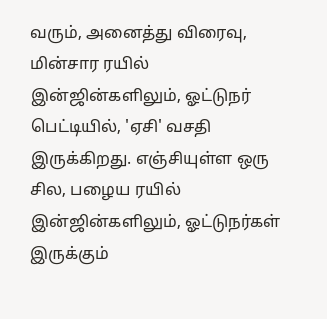வரும், அனைத்து விரைவு, மின்சார ரயில் இன்ஜின்களிலும், ஓட்டுநர் பெட்டியில், 'ஏசி' வசதி இருக்கிறது. எஞ்சியுள்ள ஒரு சில, பழைய ரயில் இன்ஜின்களிலும், ஓட்டுநர்கள் இருக்கும்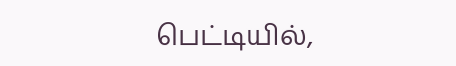பெட்டியில்,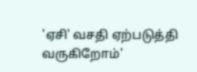'ஏசி' வசதி ஏற்படுத்தி வருகிறோம்'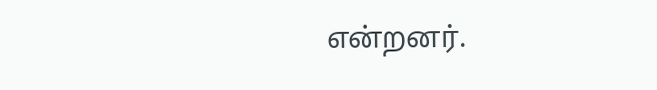என்றனர்.